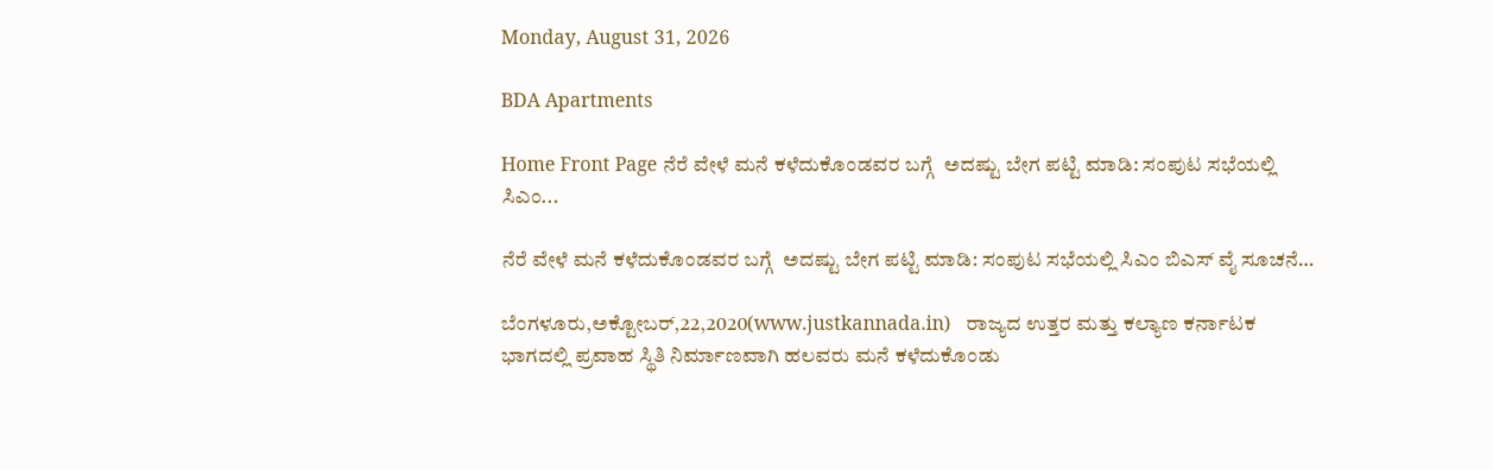Monday, August 31, 2026

BDA Apartments

Home Front Page ನೆರೆ ವೇಳೆ ಮನೆ ಕಳೆದುಕೊಂಡವರ ಬಗ್ಗೆ  ಅದಷ್ಟು ಬೇಗ ಪಟ್ಟಿ ಮಾಡಿ: ಸಂಪುಟ ಸಭೆಯಲ್ಲಿ ಸಿಎಂ...

ನೆರೆ ವೇಳೆ ಮನೆ ಕಳೆದುಕೊಂಡವರ ಬಗ್ಗೆ  ಅದಷ್ಟು ಬೇಗ ಪಟ್ಟಿ ಮಾಡಿ: ಸಂಪುಟ ಸಭೆಯಲ್ಲಿ ಸಿಎಂ ಬಿಎಸ್ ವೈ ಸೂಚನೆ…

ಬೆಂಗಳೂರು,ಅಕ್ಟೋಬರ್,22,2020(www.justkannada.in)   ರಾಜ್ಯದ ಉತ್ತರ ಮತ್ತು ಕಲ್ಯಾಣ ಕರ್ನಾಟಕ ಭಾಗದಲ್ಲಿ ಪ್ರವಾಹ ಸ್ಥಿತಿ ನಿರ್ಮಾಣವಾಗಿ ಹಲವರು ಮನೆ ಕಳೆದುಕೊಂಡು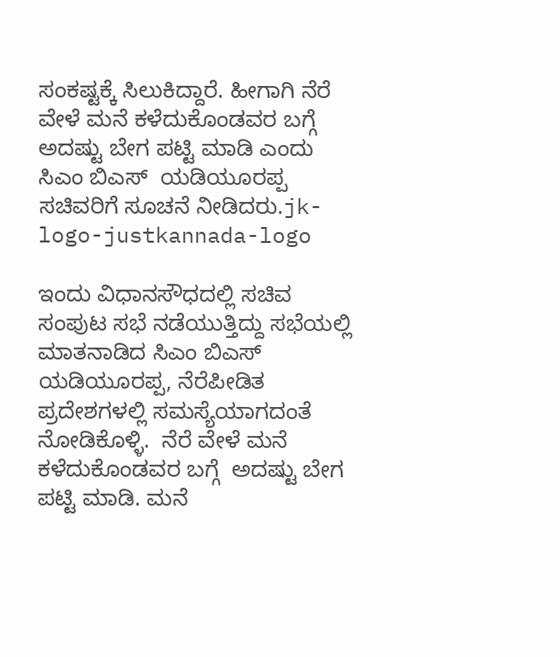ಸಂಕಷ್ಟಕ್ಕೆ ಸಿಲುಕಿದ್ದಾರೆ. ಹೀಗಾಗಿ ನೆರೆ ವೇಳೆ ಮನೆ ಕಳೆದುಕೊಂಡವರ ಬಗ್ಗೆ  ಅದಷ್ಟು ಬೇಗ ಪಟ್ಟಿ ಮಾಡಿ ಎಂದು  ಸಿಎಂ ಬಿಎಸ್  ಯಡಿಯೂರಪ್ಪ ಸಚಿವರಿಗೆ ಸೂಚನೆ ನೀಡಿದರು.jk-logo-justkannada-logo

ಇಂದು ವಿಧಾನಸೌಧದಲ್ಲಿ ಸಚಿವ ಸಂಪುಟ ಸಭೆ ನಡೆಯುತ್ತಿದ್ದು ಸಭೆಯಲ್ಲಿ ಮಾತನಾಡಿದ ಸಿಎಂ ಬಿಎಸ್ ಯಡಿಯೂರಪ್ಪ, ನೆರೆಪೀಡಿತ ಪ್ರದೇಶಗಳಲ್ಲಿ ಸಮಸ್ಯೆಯಾಗದಂತೆ ನೋಡಿಕೊಳ್ಳಿ.  ನೆರೆ ವೇಳೆ ಮನೆ ಕಳೆದುಕೊಂಡವರ ಬಗ್ಗೆ  ಅದಷ್ಟು ಬೇಗ ಪಟ್ಟಿ ಮಾಡಿ. ಮನೆ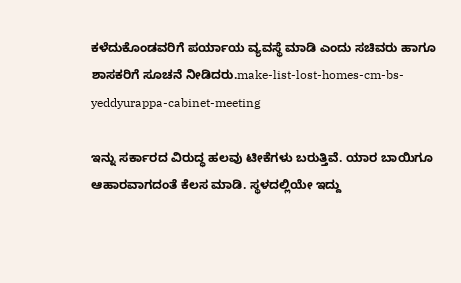ಕಳೆದುಕೊಂಡವರಿಗೆ ಪರ್ಯಾಯ ವ್ಯವಸ್ಥೆ ಮಾಡಿ ಎಂದು ಸಚಿವರು ಹಾಗೂ ಶಾಸಕರಿಗೆ ಸೂಚನೆ ನೀಡಿದರು.make-list-lost-homes-cm-bs-yeddyurappa-cabinet-meeting

ಇನ್ನು ಸರ್ಕಾರದ ವಿರುದ್ಧ ಹಲವು ಟೀಕೆಗಳು ಬರುತ್ತಿವೆ. ಯಾರ ಬಾಯಿಗೂ ಆಹಾರವಾಗದಂತೆ ಕೆಲಸ ಮಾಡಿ. ಸ್ಥಳದಲ್ಲಿಯೇ ಇದ್ದು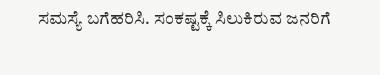ಸಮಸ್ಯೆ ಬಗೆಹರಿಸಿ. ಸಂಕಷ್ಟಕ್ಕೆ ಸಿಲುಕಿರುವ ಜನರಿಗೆ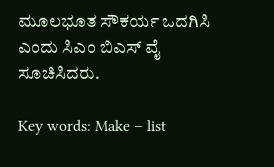ಮೂಲಭೂತ ಸೌಕರ್ಯ ಒದಗಿಸಿ ಎಂದು ಸಿಎಂ ಬಿಎಸ್ ವೈ ಸೂಚಿಸಿದರು.

Key words: Make – list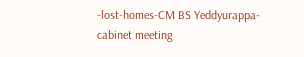-lost-homes-CM BS Yeddyurappa- cabinet meeting